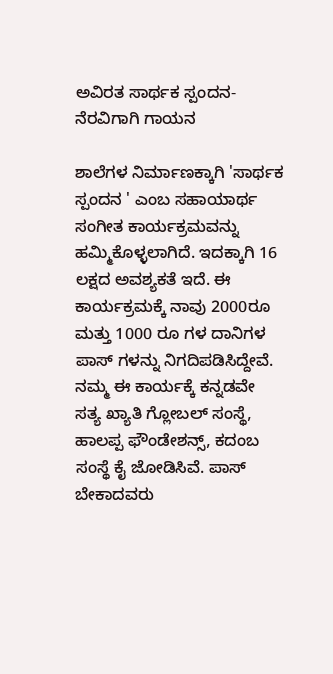ಅವಿರತ ಸಾರ್ಥಕ ಸ್ಪಂದನ-ನೆರವಿಗಾಗಿ ಗಾಯನ

ಶಾಲೆಗಳ ನಿರ್ಮಾಣಕ್ಕಾಗಿ 'ಸಾರ್ಥಕ ಸ್ಪಂದನ ' ಎಂಬ ಸಹಾಯಾರ್ಥ ಸಂಗೀತ ಕಾರ್ಯಕ್ರಮವನ್ನು ಹಮ್ಮಿಕೊಳ್ಳಲಾಗಿದೆ. ಇದಕ್ಕಾಗಿ 16 ಲಕ್ಷದ ಅವಶ್ಯಕತೆ ಇದೆ. ಈ ಕಾರ್ಯಕ್ರಮಕ್ಕೆ ನಾವು 2000ರೂ ಮತ್ತು 1000 ರೂ ಗಳ ದಾನಿಗಳ ಪಾಸ್ ಗಳನ್ನು ನಿಗದಿಪಡಿಸಿದ್ದೇವೆ. ನಮ್ಮ ಈ ಕಾರ್ಯಕ್ಕೆ ಕನ್ನಡವೇ ಸತ್ಯ ಖ್ಯಾತಿ ಗ್ಲೋಬಲ್ ಸಂಸ್ಥೆ, ಹಾಲಪ್ಪ ಫೌಂಡೇಶನ್ಸ್, ಕದಂಬ ಸಂಸ್ಥೆ ಕೈ ಜೋಡಿಸಿವೆ. ಪಾಸ್ ಬೇಕಾದವರು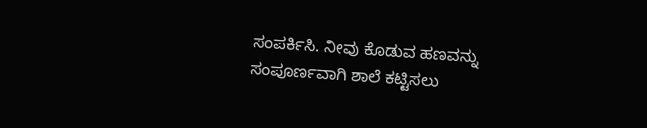ಸಂಪರ್ಕಿಸಿ. ನೀವು ಕೊಡುವ ಹಣವನ್ನು ಸಂಪೂರ್ಣವಾಗಿ ಶಾಲೆ ಕಟ್ಟಿಸಲು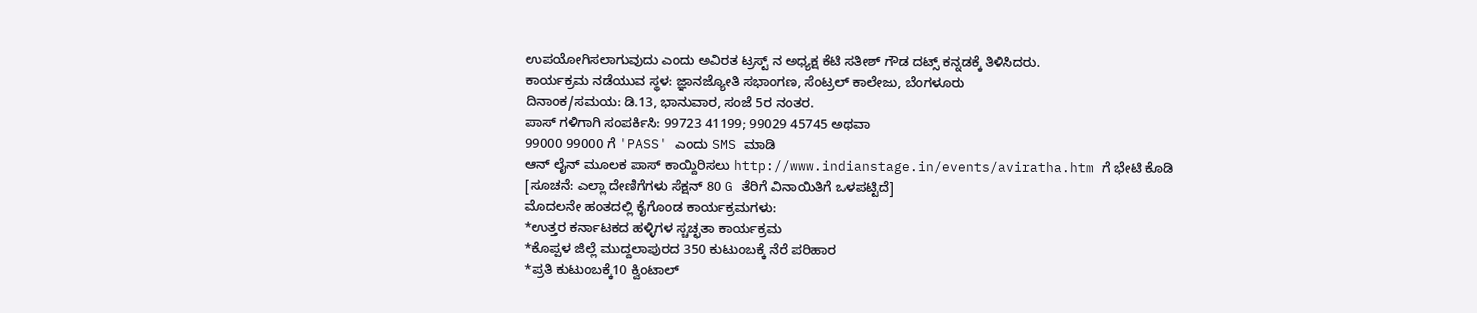ಉಪಯೋಗಿಸಲಾಗುವುದು ಎಂದು ಅವಿರತ ಟ್ರಸ್ಟ್ ನ ಅಧ್ಯಕ್ಷ ಕೆಟಿ ಸತೀಶ್ ಗೌಡ ದಟ್ಸ್ ಕನ್ನಡಕ್ಕೆ ತಿಳಿಸಿದರು.
ಕಾರ್ಯಕ್ರಮ ನಡೆಯುವ ಸ್ಥಳ: ಜ್ಞಾನಜ್ಯೋತಿ ಸಭಾಂಗಣ, ಸೆಂಟ್ರಲ್ ಕಾಲೇಜು, ಬೆಂಗಳೂರು
ದಿನಾಂಕ/ಸಮಯ: ಡಿ.13, ಭಾನುವಾರ, ಸಂಜೆ 5ರ ನಂತರ.
ಪಾಸ್ ಗಳಿಗಾಗಿ ಸಂಪರ್ಕಿಸಿ: 99723 41199; 99029 45745 ಅಥವಾ
99000 99000 ಗೆ 'PASS' ಎಂದು SMS ಮಾಡಿ
ಆನ್ ಲೈನ್ ಮೂಲಕ ಪಾಸ್ ಕಾಯ್ದಿರಿಸಲು http://www.indianstage.in/events/aviratha.htm ಗೆ ಭೇಟಿ ಕೊಡಿ
[ಸೂಚನೆ: ಎಲ್ಲಾ ದೇಣಿಗೆಗಳು ಸೆಕ್ಷನ್ 80 G ತೆರಿಗೆ ವಿನಾಯಿತಿಗೆ ಒಳಪಟ್ಟಿದೆ]
ಮೊದಲನೇ ಹಂತದಲ್ಲಿ ಕೈಗೊಂಡ ಕಾರ್ಯಕ್ರಮಗಳು:
*ಉತ್ತರ ಕರ್ನಾಟಕದ ಹಳ್ಳಿಗಳ ಸ್ಚಚ್ಛತಾ ಕಾರ್ಯಕ್ರಮ
*ಕೊಪ್ಪಳ ಜಿಲ್ಲೆ ಮುದ್ದಲಾಪುರದ 350 ಕುಟುಂಬಕ್ಕೆ ನೆರೆ ಪರಿಹಾರ
*ಪ್ರತಿ ಕುಟುಂಬಕ್ಕೆ10 ಕ್ವಿಂಟಾಲ್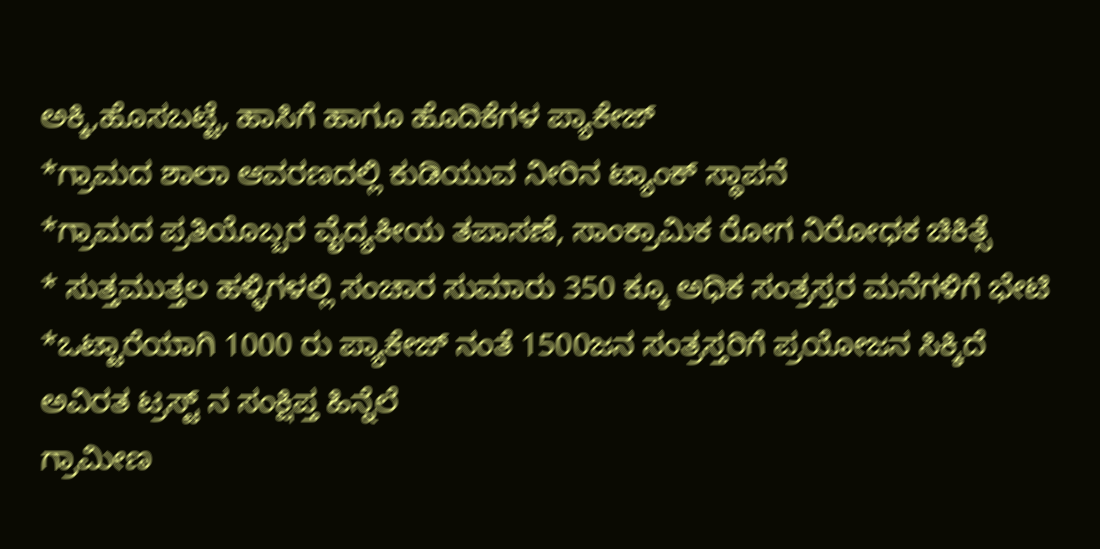ಅಕ್ಕಿ,ಹೊಸಬಟ್ಟೆ, ಹಾಸಿಗೆ ಹಾಗೂ ಹೊದಿಕೆಗಳ ಪ್ಯಾಕೇಜ್
*ಗ್ರಾಮದ ಶಾಲಾ ಆವರಣದಲ್ಲಿ ಕುಡಿಯುವ ನೀರಿನ ಟ್ಯಾಂಕ್ ಸ್ಥಾಪನೆ
*ಗ್ರಾಮದ ಪ್ರತಿಯೊಬ್ಬರ ವೈದ್ಯಕೀಯ ತಪಾಸಣೆ, ಸಾಂಕ್ರಾಮಿಕ ರೋಗ ನಿರೋಧಕ ಚಿಕಿತ್ಸೆ
* ಸುತ್ತಮುತ್ತಲ ಹಳ್ಳಿಗಳಲ್ಲಿ ಸಂಚಾರ ಸುಮಾರು 350 ಕ್ಕೂ ಅಧಿಕ ಸಂತ್ರಸ್ತರ ಮನೆಗಳಿಗೆ ಭೇಟಿ
*ಒಟ್ಟಾರೆಯಾಗಿ 1000 ರು ಪ್ಯಾಕೇಜ್ ನಂತೆ 1500ಜನ ಸಂತ್ರಸ್ತರಿಗೆ ಪ್ರಯೋಜನ ಸಿಕ್ಕಿದೆ
ಅವಿರತ ಟ್ರಸ್ಟ್ ನ ಸಂಕ್ಷಿಪ್ತ ಹಿನ್ನೆಲೆ
ಗ್ರಾಮೀಣ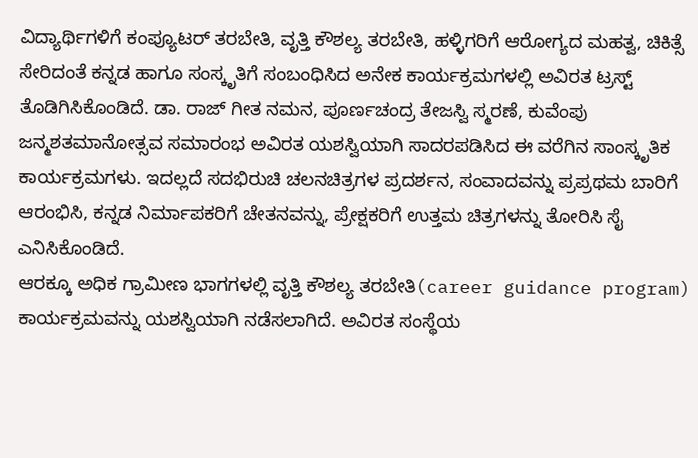ವಿದ್ಯಾರ್ಥಿಗಳಿಗೆ ಕಂಪ್ಯೂಟರ್ ತರಬೇತಿ, ವೃತ್ತಿ ಕೌಶಲ್ಯ ತರಬೇತಿ, ಹಳ್ಳಿಗರಿಗೆ ಆರೋಗ್ಯದ ಮಹತ್ವ, ಚಿಕಿತ್ಸೆ ಸೇರಿದಂತೆ ಕನ್ನಡ ಹಾಗೂ ಸಂಸ್ಕೃತಿಗೆ ಸಂಬಂಧಿಸಿದ ಅನೇಕ ಕಾರ್ಯಕ್ರಮಗಳಲ್ಲಿ ಅವಿರತ ಟ್ರಸ್ಟ್ ತೊಡಿಗಿಸಿಕೊಂಡಿದೆ. ಡಾ. ರಾಜ್ ಗೀತ ನಮನ, ಪೂರ್ಣಚಂದ್ರ ತೇಜಸ್ವಿ ಸ್ಮರಣೆ, ಕುವೆಂಪು ಜನ್ಮಶತಮಾನೋತ್ಸವ ಸಮಾರಂಭ ಅವಿರತ ಯಶಸ್ವಿಯಾಗಿ ಸಾದರಪಡಿಸಿದ ಈ ವರೆಗಿನ ಸಾಂಸ್ಕೃತಿಕ ಕಾರ್ಯಕ್ರಮಗಳು. ಇದಲ್ಲದೆ ಸದಭಿರುಚಿ ಚಲನಚಿತ್ರಗಳ ಪ್ರದರ್ಶನ, ಸಂವಾದವನ್ನು ಪ್ರಪ್ರಥಮ ಬಾರಿಗೆ ಆರಂಭಿಸಿ, ಕನ್ನಡ ನಿರ್ಮಾಪಕರಿಗೆ ಚೇತನವನ್ನು, ಪ್ರೇಕ್ಷಕರಿಗೆ ಉತ್ತಮ ಚಿತ್ರಗಳನ್ನು ತೋರಿಸಿ ಸೈ ಎನಿಸಿಕೊಂಡಿದೆ.
ಆರಕ್ಕೂ ಅಧಿಕ ಗ್ರಾಮೀಣ ಭಾಗಗಳಲ್ಲಿ ವೃತ್ತಿ ಕೌಶಲ್ಯ ತರಬೇತಿ(career guidance program) ಕಾರ್ಯಕ್ರಮವನ್ನು ಯಶಸ್ವಿಯಾಗಿ ನಡೆಸಲಾಗಿದೆ. ಅವಿರತ ಸಂಸ್ಥೆಯ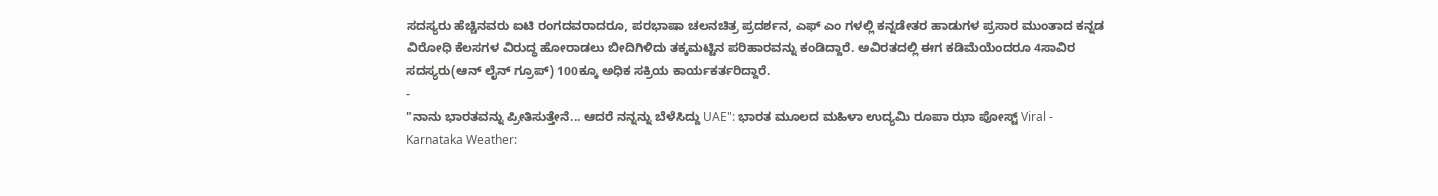ಸದಸ್ಯರು ಹೆಚ್ಚಿನವರು ಐಟಿ ರಂಗದವರಾದರೂ, ಪರಭಾಷಾ ಚಲನಚಿತ್ರ ಪ್ರದರ್ಶನ, ಎಫ್ ಎಂ ಗಳಲ್ಲಿ ಕನ್ನಡೇತರ ಹಾಡುಗಳ ಪ್ರಸಾರ ಮುಂತಾದ ಕನ್ನಡ ವಿರೋಧಿ ಕೆಲಸಗಳ ವಿರುದ್ಧ ಹೋರಾಡಲು ಬೀದಿಗಿಳಿದು ತಕ್ಕಮಟ್ಟಿನ ಪರಿಹಾರವನ್ನು ಕಂಡಿದ್ದಾರೆ. ಅವಿರತದಲ್ಲಿ ಈಗ ಕಡಿಮೆಯೆಂದರೂ 4ಸಾವಿರ ಸದಸ್ಯರು(ಆನ್ ಲೈನ್ ಗ್ರೂಪ್) 100ಕ್ಕೂ ಅಧಿಕ ಸಕ್ರಿಯ ಕಾರ್ಯಕರ್ತರಿದ್ದಾರೆ.
-
"ನಾನು ಭಾರತವನ್ನು ಪ್ರೀತಿಸುತ್ತೇನೆ... ಆದರೆ ನನ್ನನ್ನು ಬೆಳೆಸಿದ್ದು UAE": ಭಾರತ ಮೂಲದ ಮಹಿಳಾ ಉದ್ಯಮಿ ರೂಪಾ ಝಾ ಪೋಸ್ಟ್ Viral -
Karnataka Weather: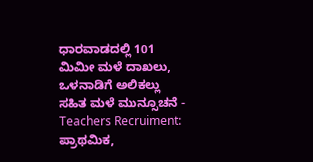ಧಾರವಾಡದಲ್ಲಿ 101 ಮಿಮೀ ಮಳೆ ದಾಖಲು, ಒಳನಾಡಿಗೆ ಅಲಿಕಲ್ಲು ಸಹಿತ ಮಳೆ ಮುನ್ಸೂಚನೆ -
Teachers Recruiment: ಪ್ರಾಥಮಿಕ,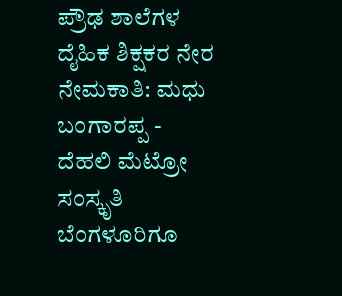ಪ್ರೌಢ ಶಾಲೆಗಳ ದೈಹಿಕ ಶಿಕ್ಷಕರ ನೇರ ನೇಮಕಾತಿ: ಮಧು ಬಂಗಾರಪ್ಪ -
ದೆಹಲಿ ಮೆಟ್ರೋ ಸಂಸ್ಕೃತಿ ಬೆಂಗಳೂರಿಗೂ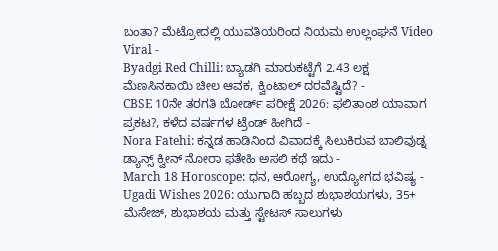ಬಂತಾ? ಮೆಟ್ರೋದಲ್ಲಿ ಯುವತಿಯರಿಂದ ನಿಯಮ ಉಲ್ಲಂಘನೆ Video Viral -
Byadgi Red Chilli: ಬ್ಯಾಡಗಿ ಮಾರುಕಟ್ಟೆಗೆ 2.43 ಲಕ್ಷ ಮೆಣಸಿನಕಾಯಿ ಚೀಲ ಆವಕ, ಕ್ವಿಂಟಾಲ್ ದರವೆಷ್ಟಿದೆ? -
CBSE 10ನೇ ತರಗತಿ ಬೋರ್ಡ್ ಪರೀಕ್ಷೆ 2026: ಫಲಿತಾಂಶ ಯಾವಾಗ ಪ್ರಕಟ?, ಕಳೆದ ವರ್ಷಗಳ ಟ್ರೆಂಡ್ ಹೀಗಿದೆ -
Nora Fatehi: ಕನ್ನಡ ಹಾಡಿನಿಂದ ವಿವಾದಕ್ಕೆ ಸಿಲುಕಿರುವ ಬಾಲಿವುಡ್ನ ಡ್ಯಾನ್ಸ್ ಕ್ವೀನ್ ನೋರಾ ಫತೇಹಿ ಅಸಲಿ ಕಥೆ ಇದು -
March 18 Horoscope: ಧನ, ಆರೋಗ್ಯ, ಉದ್ಯೋಗದ ಭವಿಷ್ಯ -
Ugadi Wishes 2026: ಯುಗಾದಿ ಹಬ್ಬದ ಶುಭಾಶಯಗಳು, 35+ ಮೆಸೇಜ್, ಶುಭಾಶಯ ಮತ್ತು ಸ್ಟೇಟಸ್ ಸಾಲುಗಳು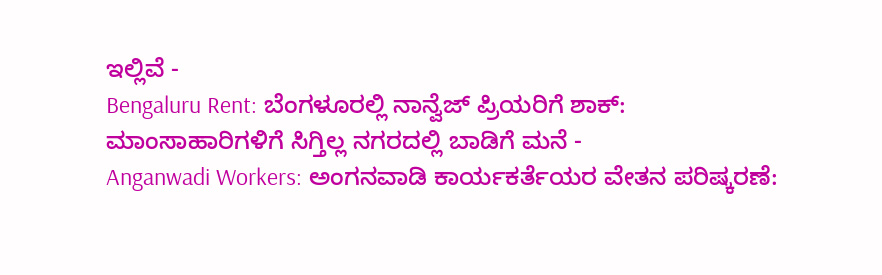ಇಲ್ಲಿವೆ -
Bengaluru Rent: ಬೆಂಗಳೂರಲ್ಲಿ ನಾನ್ವೆಜ್ ಪ್ರಿಯರಿಗೆ ಶಾಕ್: ಮಾಂಸಾಹಾರಿಗಳಿಗೆ ಸಿಗ್ತಿಲ್ಲ ನಗರದಲ್ಲಿ ಬಾಡಿಗೆ ಮನೆ -
Anganwadi Workers: ಅಂಗನವಾಡಿ ಕಾರ್ಯಕರ್ತೆಯರ ವೇತನ ಪರಿಷ್ಕರಣೆ: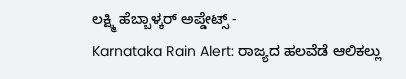ಲಕ್ಷ್ಮಿ ಹೆಬ್ಬಾಳ್ಕರ್ ಅಪ್ಡೇಟ್ಸ್ -
Karnataka Rain Alert: ರಾಜ್ಯದ ಹಲವೆಡೆ ಆಲಿಕಲ್ಲು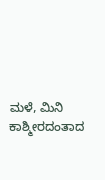ಮಳೆ, ಮಿನಿ ಕಾಶ್ಮೀರದಂತಾದ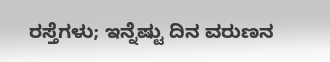ರಸ್ತೆಗಳು; ಇನ್ನೆಷ್ಟು ದಿನ ವರುಣನ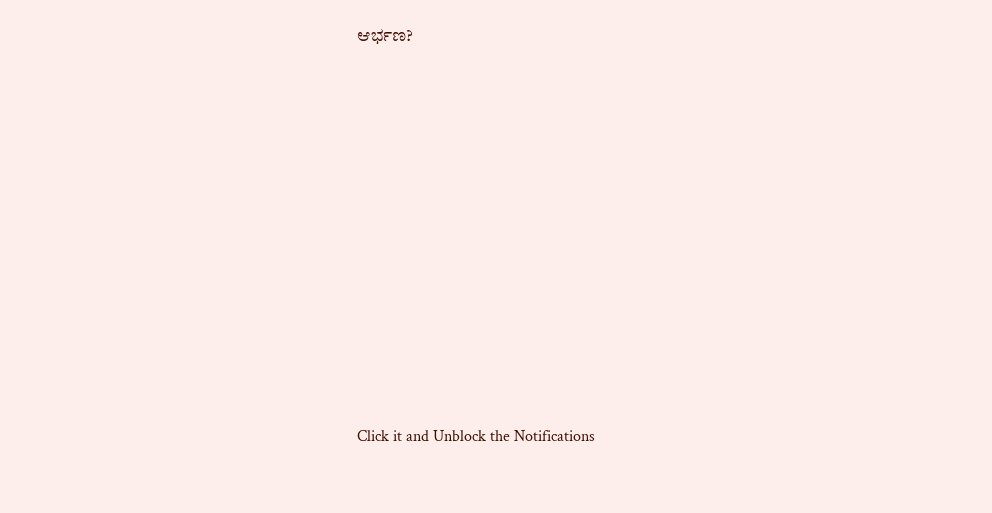ಆರ್ಭಣ?












Click it and Unblock the Notifications